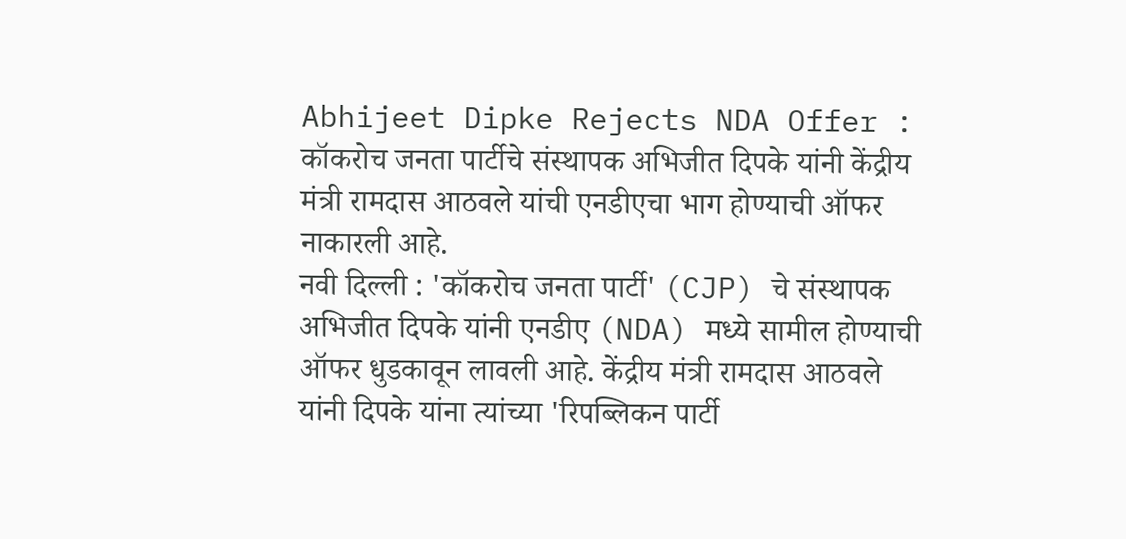Abhijeet Dipke Rejects NDA Offer : कॉकरोच जनता पार्टीचे संस्थापक अभिजीत दिपके यांनी केंद्रीय मंत्री रामदास आठवले यांची एनडीएचा भाग होण्याची ऑफर नाकारली आहे.
नवी दिल्ली : 'कॉकरोच जनता पार्टी' (CJP) चे संस्थापक अभिजीत दिपके यांनी एनडीए (NDA) मध्ये सामील होण्याची ऑफर धुडकावून लावली आहे. केंद्रीय मंत्री रामदास आठवले यांनी दिपके यांना त्यांच्या 'रिपब्लिकन पार्टी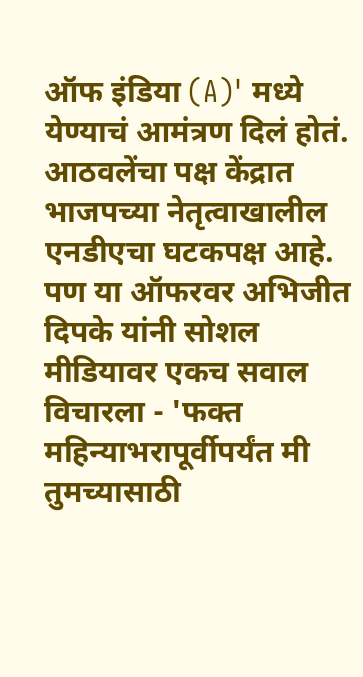ऑफ इंडिया (A)' मध्ये येण्याचं आमंत्रण दिलं होतं. आठवलेंचा पक्ष केंद्रात भाजपच्या नेतृत्वाखालील एनडीएचा घटकपक्ष आहे. पण या ऑफरवर अभिजीत दिपके यांनी सोशल मीडियावर एकच सवाल विचारला - 'फक्त महिन्याभरापूर्वीपर्यंत मी तुमच्यासाठी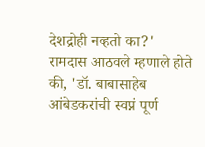देशद्रोही नव्हतो का?'
रामदास आठवले म्हणाले होते की, 'डॉ. बाबासाहेब आंबेडकरांची स्वप्नं पूर्ण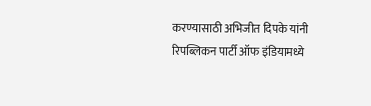करण्यासाठी अभिजीत दिपके यांनी रिपब्लिकन पार्टी ऑफ इंडियामध्ये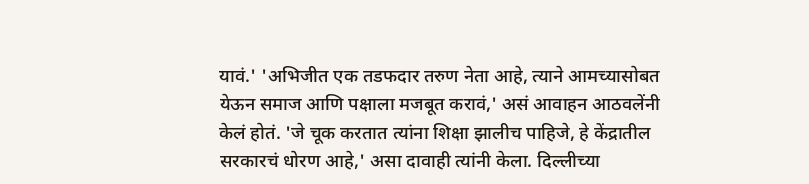यावं.' 'अभिजीत एक तडफदार तरुण नेता आहे, त्याने आमच्यासोबत येऊन समाज आणि पक्षाला मजबूत करावं,' असं आवाहन आठवलेंनी केलं होतं. 'जे चूक करतात त्यांना शिक्षा झालीच पाहिजे, हे केंद्रातील सरकारचं धोरण आहे,' असा दावाही त्यांनी केला. दिल्लीच्या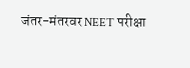जंतर-मंतरवर NEET परीक्षा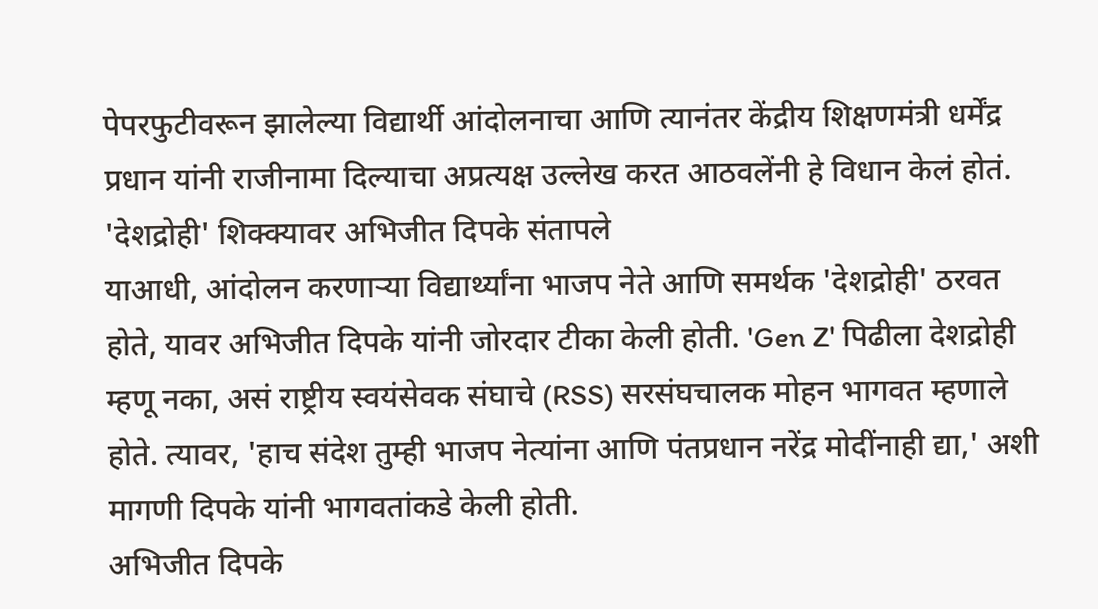पेपरफुटीवरून झालेल्या विद्यार्थी आंदोलनाचा आणि त्यानंतर केंद्रीय शिक्षणमंत्री धर्मेंद्र प्रधान यांनी राजीनामा दिल्याचा अप्रत्यक्ष उल्लेख करत आठवलेंनी हे विधान केलं होतं.
'देशद्रोही' शिक्क्यावर अभिजीत दिपके संतापले
याआधी, आंदोलन करणाऱ्या विद्यार्थ्यांना भाजप नेते आणि समर्थक 'देशद्रोही' ठरवत होते, यावर अभिजीत दिपके यांनी जोरदार टीका केली होती. 'Gen Z' पिढीला देशद्रोही म्हणू नका, असं राष्ट्रीय स्वयंसेवक संघाचे (RSS) सरसंघचालक मोहन भागवत म्हणाले होते. त्यावर, 'हाच संदेश तुम्ही भाजप नेत्यांना आणि पंतप्रधान नरेंद्र मोदींनाही द्या,' अशी मागणी दिपके यांनी भागवतांकडे केली होती.
अभिजीत दिपके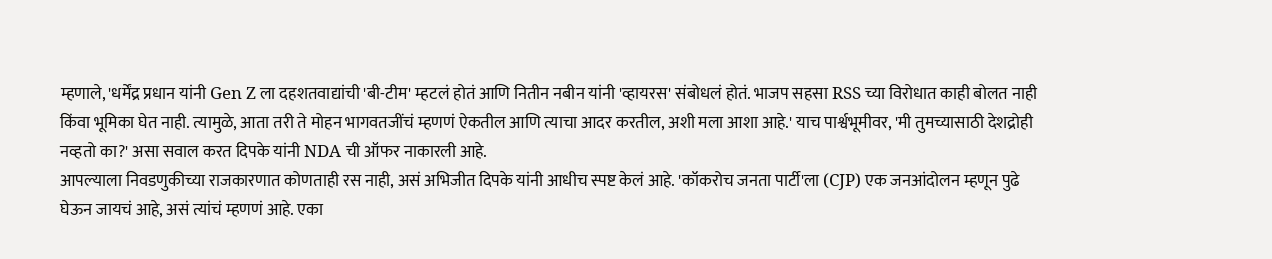म्हणाले, 'धर्मेंद्र प्रधान यांनी Gen Z ला दहशतवाद्यांची 'बी-टीम' म्हटलं होतं आणि नितीन नबीन यांनी 'व्हायरस' संबोधलं होतं. भाजप सहसा RSS च्या विरोधात काही बोलत नाही किंवा भूमिका घेत नाही. त्यामुळे, आता तरी ते मोहन भागवतजींचं म्हणणं ऐकतील आणि त्याचा आदर करतील, अशी मला आशा आहे.' याच पार्श्वभूमीवर, 'मी तुमच्यासाठी देशद्रोही नव्हतो का?' असा सवाल करत दिपके यांनी NDA ची ऑफर नाकारली आहे.
आपल्याला निवडणुकीच्या राजकारणात कोणताही रस नाही, असं अभिजीत दिपके यांनी आधीच स्पष्ट केलं आहे. 'कॉकरोच जनता पार्टी'ला (CJP) एक जनआंदोलन म्हणून पुढे घेऊन जायचं आहे, असं त्यांचं म्हणणं आहे. एका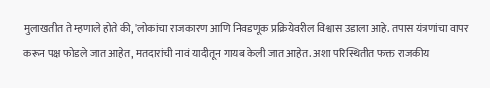मुलाखतीत ते म्हणाले होते की, 'लोकांचा राजकारण आणि निवडणूक प्रक्रियेवरील विश्वास उडाला आहे. तपास यंत्रणांचा वापर करून पक्ष फोडले जात आहेत, मतदारांची नावं यादीतून गायब केली जात आहेत. अशा परिस्थितीत फक्त राजकीय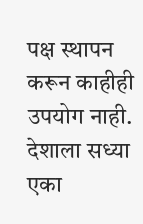पक्ष स्थापन करून काहीही उपयोग नाही. देशाला सध्या एका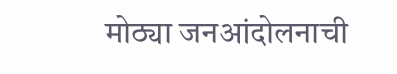मोठ्या जनआंदोलनाची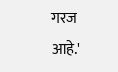गरज आहे.'